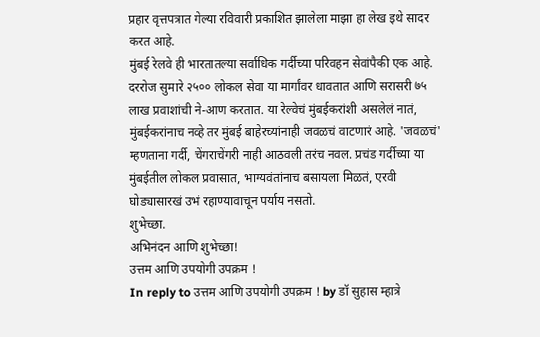प्रहार वृत्तपत्रात गेल्या रविवारी प्रकाशित झालेला माझा हा लेख इथे सादर करत आहे.
मुंबई रेलवे ही भारतातल्या सर्वाधिक गर्दीच्या परिवहन सेवांपैकी एक आहे. दररोज सुमारे २५०० लोकल सेवा या मार्गांवर धावतात आणि सरासरी ७५ लाख प्रवाशांची ने-आण करतात. या रेल्वेचं मुंबईकरांशी असलेलं नातं, मुंबईकरांनाच नव्हे तर मुंबई बाहेरच्यांनाही जवळचं वाटणारं आहे. 'जवळचं' म्हणताना गर्दी, चेंगराचेंगरी नाही आठवली तरंच नवल. प्रचंड गर्दीच्या या मुंबईतील लोकल प्रवासात, भाग्यवंतांनाच बसायला मिळतं, एरवी घोड्यासारखं उभं रहाण्यावाचून पर्याय नसतो.
शुभेच्छा.
अभिनंदन आणि शुभेच्छा!
उत्तम आणि उपयोगी उपक्रम !
In reply to उत्तम आणि उपयोगी उपक्रम ! by डॉ सुहास म्हात्रे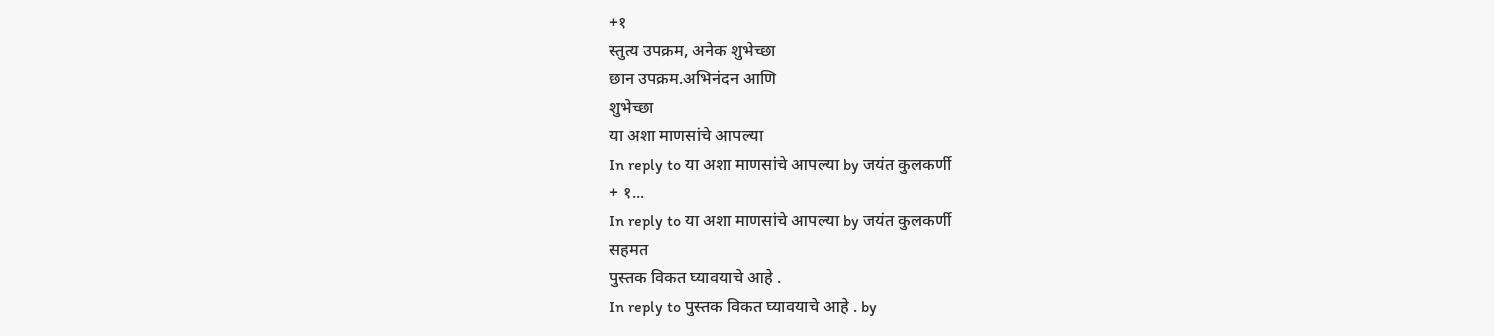+१
स्तुत्य उपक्रम, अनेक शुभेच्छा
छान उपक्रम.अभिनंदन आणि
शुभेच्छा
या अशा माणसांचे आपल्या
In reply to या अशा माणसांचे आपल्या by जयंत कुलकर्णी
+ १...
In reply to या अशा माणसांचे आपल्या by जयंत कुलकर्णी
सहमत
पुस्तक विकत घ्यावयाचे आहे .
In reply to पुस्तक विकत घ्यावयाचे आहे . by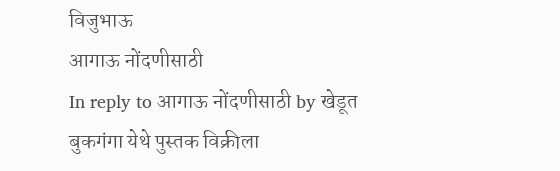विजुभाऊ
आगाऊ नोंदणीसाठी
In reply to आगाऊ नोंदणीसाठी by खेडूत
बुकगंगा येथे पुस्तक विक्रीला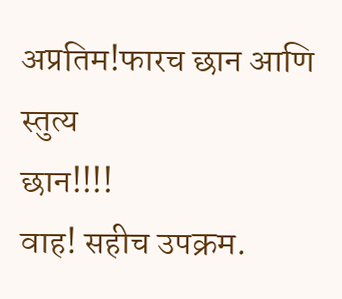अप्रतिम!फारच छान आणि स्तुत्य
छान!!!!
वाह! सहीच उपक्रम.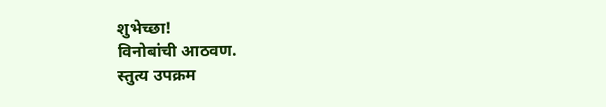शुभेच्छा!
विनोबांची आठवण.
स्तुत्य उपक्रम